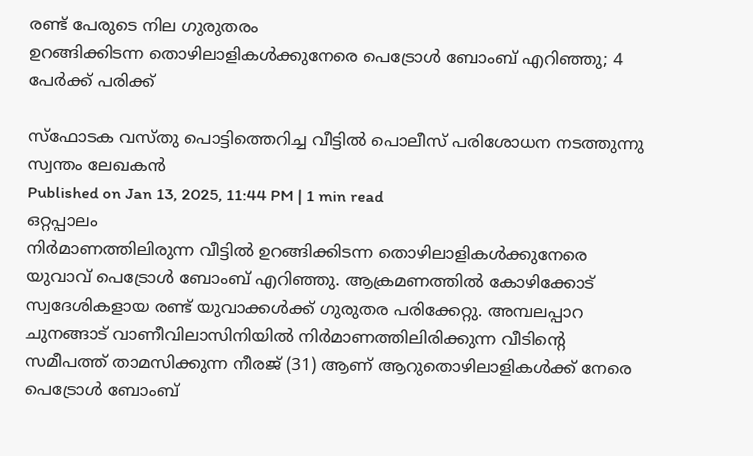രണ്ട് പേരുടെ നില ഗുരുതരം
ഉറങ്ങിക്കിടന്ന തൊഴിലാളികൾക്കുനേരെ പെട്രോൾ ബോംബ് എറിഞ്ഞു; 4 പേർക്ക് പരിക്ക്

സ്ഫോടക വസ്തു പൊട്ടിത്തെറിച്ച വീട്ടിൽ പൊലീസ് പരിശോധന നടത്തുന്നു
സ്വന്തം ലേഖകൻ
Published on Jan 13, 2025, 11:44 PM | 1 min read
ഒറ്റപ്പാലം
നിർമാണത്തിലിരുന്ന വീട്ടിൽ ഉറങ്ങിക്കിടന്ന തൊഴിലാളികൾക്കുനേരെ യുവാവ് പെട്രോൾ ബോംബ് എറിഞ്ഞു. ആക്രമണത്തിൽ കോഴിക്കോട് സ്വദേശികളായ രണ്ട് യുവാക്കൾക്ക് ഗുരുതര പരിക്കേറ്റു. അമ്പലപ്പാറ ചുനങ്ങാട് വാണീവിലാസിനിയിൽ നിർമാണത്തിലിരിക്കുന്ന വീടിന്റെ സമീപത്ത് താമസിക്കുന്ന നീരജ് (31) ആണ് ആറുതൊഴിലാളികൾക്ക് നേരെ പെട്രോൾ ബോംബ്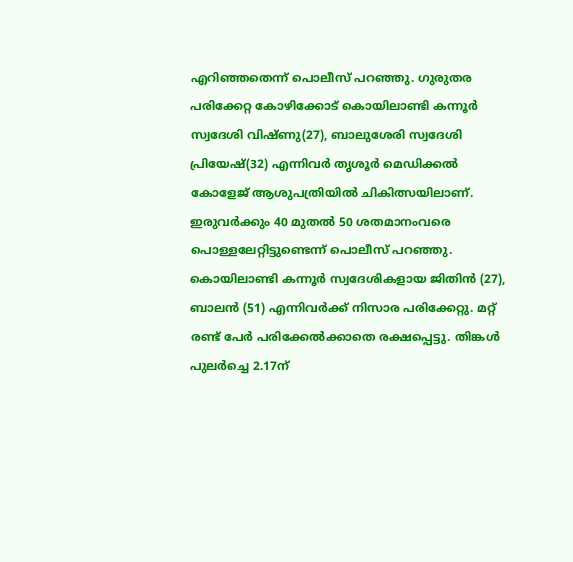എറിഞ്ഞതെന്ന് പൊലീസ് പറഞ്ഞു. ഗുരുതര പരിക്കേറ്റ കോഴിക്കോട് കൊയിലാണ്ടി കന്നൂർ സ്വദേശി വിഷ്ണു(27), ബാലുശേരി സ്വദേശി പ്രിയേഷ്(32) എന്നിവർ തൃശൂർ മെഡിക്കൽ കോളേജ് ആശുപത്രിയിൽ ചികിത്സയിലാണ്. ഇരുവർക്കും 40 മുതൽ 50 ശതമാനംവരെ പൊള്ളലേറ്റിട്ടുണ്ടെന്ന് പൊലീസ് പറഞ്ഞു. കൊയിലാണ്ടി കന്നൂർ സ്വദേശികളായ ജിതിൻ (27), ബാലൻ (51) എന്നിവർക്ക് നിസാര പരിക്കേറ്റു. മറ്റ് രണ്ട് പേർ പരിക്കേൽക്കാതെ രക്ഷപ്പെട്ടു. തിങ്കൾ പുലർച്ചെ 2.17ന്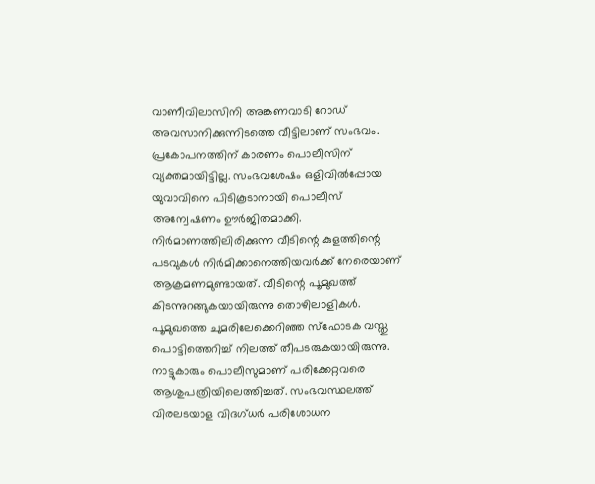വാണീവിലാസിനി അങ്കണവാടി റോഡ് അവസാനിക്കുന്നിടത്തെ വീട്ടിലാണ് സംഭവം. പ്രകോപനത്തിന് കാരണം പൊലീസിന് വ്യക്തമായിട്ടില്ല. സംഭവശേഷം ഒളിവിൽപ്പോയ യുവാവിനെ പിടികൂടാനായി പൊലീസ് അന്വേഷണം ഊർജിതമാക്കി. നിർമാണത്തിലിരിക്കുന്ന വീടിന്റെ കുളത്തിന്റെ പടവുകൾ നിർമിക്കാനെത്തിയവർക്ക് നേരെയാണ് ആക്രമണമുണ്ടായത്. വീടിന്റെ പൂമുഖത്ത് കിടന്നുറങ്ങുകയായിരുന്നു തൊഴിലാളികൾ. പൂമുഖത്തെ ചുമരിലേക്കെറിഞ്ഞ സ്ഫോടക വസ്തു പൊട്ടിത്തെറിച്ച് നിലത്ത് തീപടരുകയായിരുന്നു. നാട്ടുകാരും പൊലീസുമാണ് പരിക്കേറ്റവരെ ആശുപത്രിയിലെത്തിച്ചത്. സംഭവസ്ഥലത്ത് വിരലടയാള വിദഗ്ധർ പരിശോധന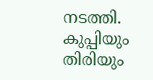നടത്തി. കുപ്പിയും തിരിയും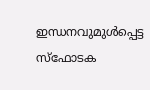ഇന്ധനവുമുൾപ്പെട്ട സ്ഫോടക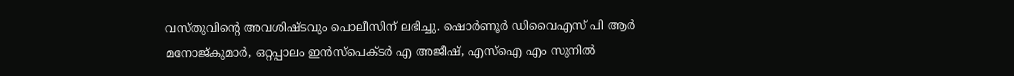വസ്തുവിന്റെ അവശിഷ്ടവും പൊലീസിന് ലഭിച്ചു. ഷൊർണൂർ ഡിവൈഎസ് പി ആർ മനോജ്കുമാർ, ഒറ്റപ്പാലം ഇൻസ്പെക്ടർ എ അജീഷ്, എസ്ഐ എം സുനിൽ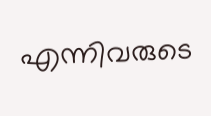എന്നിവരുടെ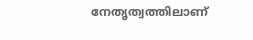നേതൃത്വത്തിലാണ്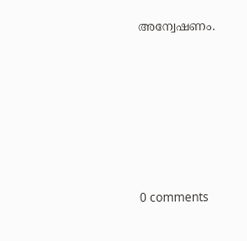അന്വേഷണം.










0 comments